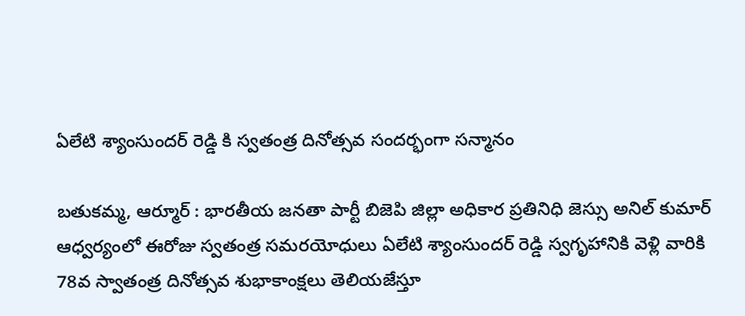ఏలేటి శ్యాంసుందర్ రెడ్డి కి స్వతంత్ర దినోత్సవ సందర్భంగా సన్మానం

బతుకమ్మ, ఆర్మూర్ : భారతీయ జనతా పార్టీ బిజెపి జిల్లా అధికార ప్రతినిధి జెస్సు అనిల్ కుమార్ ఆధ్వర్యంలో ఈరోజు స్వతంత్ర సమరయోధులు ఏలేటి శ్యాంసుందర్ రెడ్డి స్వగృహానికి వెళ్లి వారికి 78వ స్వాతంత్ర దినోత్సవ శుభాకాంక్షలు తెలియజేస్తూ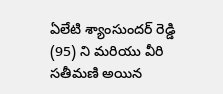ఏలేటి శ్యాంసుందర్ రెడ్డి (95) ని మరియు వీరి సతీమణి అయిన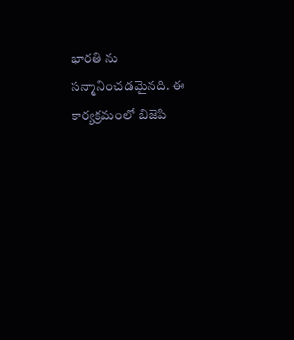భారతి ను సన్మానించడమైనది. ఈ కార్యక్రమంలో బిజెపి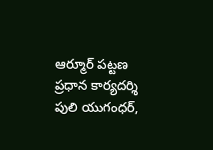ఆర్మూర్ పట్టణ ప్రధాన కార్యదర్శి పులి యుగంధర్,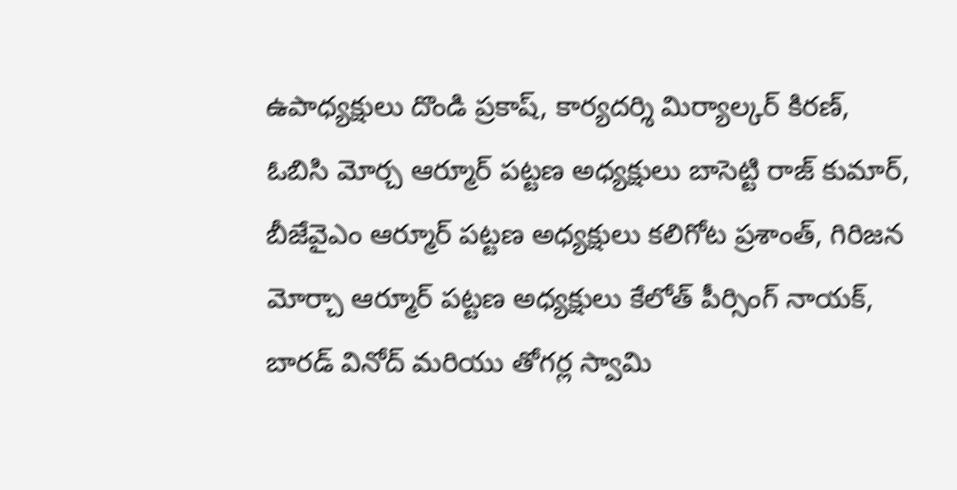ఉపాధ్యక్షులు దొండి ప్రకాష్, కార్యదర్శి మిర్యాల్కర్ కిరణ్, ఓబిసి మోర్చ ఆర్మూర్ పట్టణ అధ్యక్షులు బాసెట్టి రాజ్ కుమార్, బీజేవైఎం ఆర్మూర్ పట్టణ అధ్యక్షులు కలిగోట ప్రశాంత్, గిరిజన మోర్చా ఆర్మూర్ పట్టణ అధ్యక్షులు కేలోత్ పీర్సింగ్ నాయక్, బారడ్ వినోద్ మరియు తోగర్ల స్వామి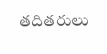తదితరులు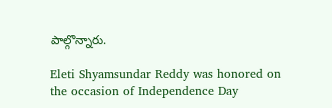పాల్గొన్నారు.

Eleti Shyamsundar Reddy was honored on the occasion of Independence Day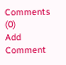Comments (0)
Add Comment